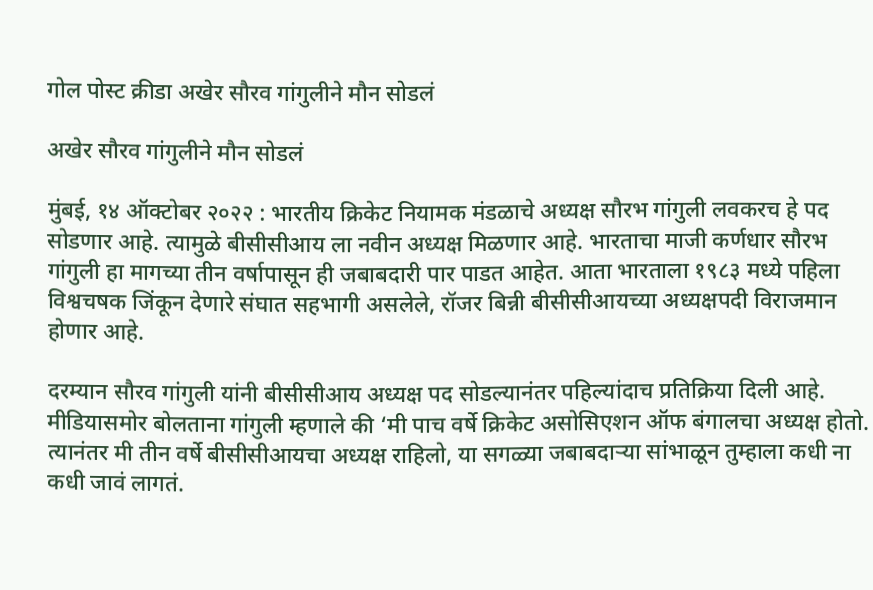गोल पोस्ट क्रीडा अखेर सौरव गांगुलीने मौन सोडलं

अखेर सौरव गांगुलीने मौन सोडलं

मुंबई, १४ ऑक्टोबर २०२२ : भारतीय क्रिकेट नियामक मंडळाचे अध्यक्ष सौरभ गांगुली लवकरच हे पद सोडणार आहे. त्यामुळे बीसीसीआय ला नवीन अध्यक्ष मिळणार आहे. भारताचा माजी कर्णधार सौरभ गांगुली हा मागच्या तीन वर्षापासून ही जबाबदारी पार पाडत आहेत. आता भारताला १९८३ मध्ये पहिला विश्वचषक जिंकून देणारे संघात सहभागी असलेले, रॉजर बिन्नी बीसीसीआयच्या अध्यक्षपदी विराजमान होणार आहे.

दरम्यान सौरव गांगुली यांनी बीसीसीआय अध्यक्ष पद सोडल्यानंतर पहिल्यांदाच प्रतिक्रिया दिली आहे. मीडियासमोर बोलताना गांगुली म्हणाले की ‘मी पाच वर्षे क्रिकेट असोसिएशन ऑफ बंगालचा अध्यक्ष होतो. त्यानंतर मी तीन वर्षे बीसीसीआयचा अध्यक्ष राहिलो, या सगळ्या जबाबदाऱ्या सांभाळून तुम्हाला कधी ना कधी जावं लागतं.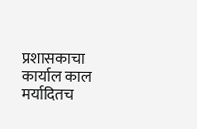प्रशासकाचा कार्याल काल मर्यादितच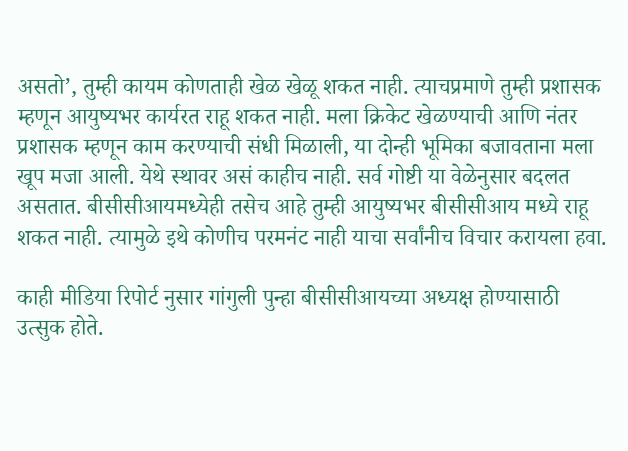असतो’, तुम्ही कायम कोणताही खेळ खेळू शकत नाही. त्याचप्रमाणे तुम्ही प्रशासक म्हणून आयुष्यभर कार्यरत राहू शकत नाही. मला क्रिकेट खेळण्याची आणि नंतर प्रशासक म्हणून काम करण्याची संधी मिळाली, या दोन्ही भूमिका बजावताना मला खूप मजा आली. येथे स्थावर असं काहीच नाही. सर्व गोष्टी या वेळेनुसार बदलत असतात. बीसीसीआयमध्येही तसेच आहे तुम्ही आयुष्यभर बीसीसीआय मध्ये राहू शकत नाही. त्यामुळे इथे कोणीच परमनंट नाही याचा सर्वांनीच विचार करायला हवा.

काही मीडिया रिपोर्ट नुसार गांगुली पुन्हा बीसीसीआयच्या अध्यक्ष होण्यासाठी उत्सुक होते.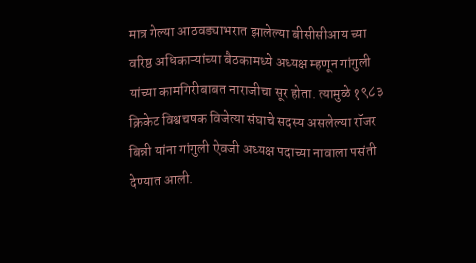मात्र गेल्या आठवड्याभरात झालेल्या बीसीसीआय च्या वरिष्ठ अधिकाऱ्यांच्या बैठकामध्ये अध्यक्ष म्हणून गांगुली यांच्या कामगिरीबाबत नाराजीचा सूर होता. त्यामुळे १९८३ क्रिकेट विश्वचषक विजेत्या संघाचे सदस्य असलेल्या रॉजर बिन्नी यांना गांगुली ऐवजी अध्यक्ष पदाच्या नावाला पसंती देण्यात आली.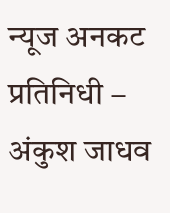न्यूज अनकट प्रतिनिधी – अंकुश जाधव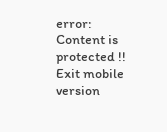error: Content is protected !!
Exit mobile version